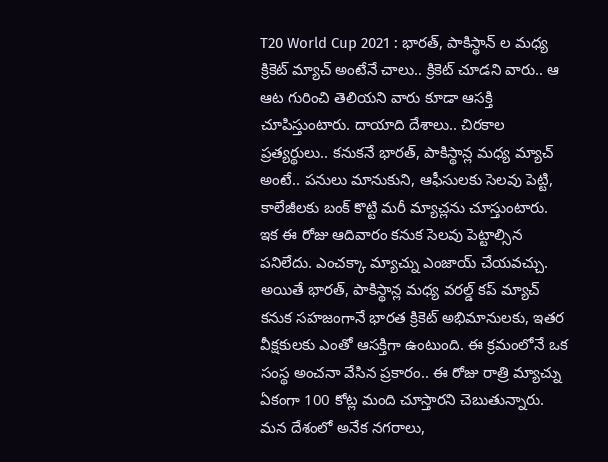T20 World Cup 2021 : భారత్, పాకిస్థాన్ ల మధ్య క్రికెట్ మ్యాచ్ అంటేనే చాలు.. క్రికెట్ చూడని వారు.. ఆ ఆట గురించి తెలియని వారు కూడా ఆసక్తి చూపిస్తుంటారు. దాయాది దేశాలు.. చిరకాల ప్రత్యర్థులు.. కనుకనే భారత్, పాకిస్థాన్ల మధ్య మ్యాచ్ అంటే.. పనులు మానుకుని, ఆఫీసులకు సెలవు పెట్టి, కాలేజీలకు బంక్ కొట్టి మరీ మ్యాచ్లను చూస్తుంటారు. ఇక ఈ రోజు ఆదివారం కనుక సెలవు పెట్టాల్సిన పనిలేదు. ఎంచక్కా మ్యాచ్ను ఎంజాయ్ చేయవచ్చు.
అయితే భారత్, పాకిస్థాన్ల మధ్య వరల్డ్ కప్ మ్యాచ్ కనుక సహజంగానే భారత క్రికెట్ అభిమానులకు, ఇతర వీక్షకులకు ఎంతో ఆసక్తిగా ఉంటుంది. ఈ క్రమంలోనే ఒక సంస్థ అంచనా వేసిన ప్రకారం.. ఈ రోజు రాత్రి మ్యాచ్ను ఏకంగా 100 కోట్ల మంది చూస్తారని చెబుతున్నారు.
మన దేశంలో అనేక నగరాలు,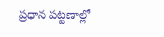ప్రధాన పట్టణాల్లో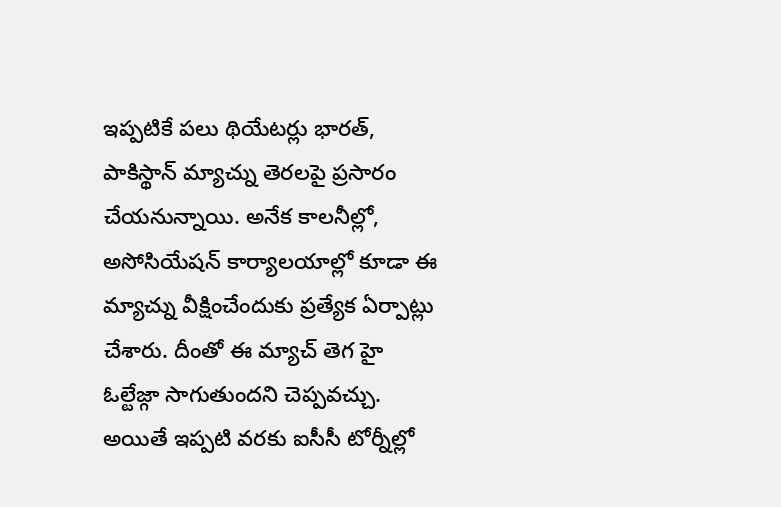ఇప్పటికే పలు థియేటర్లు భారత్, పాకిస్థాన్ మ్యాచ్ను తెరలపై ప్రసారం చేయనున్నాయి. అనేక కాలనీల్లో, అసోసియేషన్ కార్యాలయాల్లో కూడా ఈ మ్యాచ్ను వీక్షించేందుకు ప్రత్యేక ఏర్పాట్లు చేశారు. దీంతో ఈ మ్యాచ్ తెగ హై ఓల్టేజ్గా సాగుతుందని చెప్పవచ్చు. అయితే ఇప్పటి వరకు ఐసీసీ టోర్నీల్లో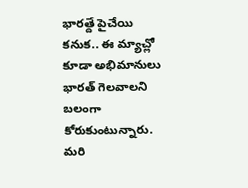భారత్దే పైచేయి కనుక.. ఈ మ్యాచ్లో కూడా అభిమానులు భారత్ గెలవాలని బలంగా కోరుకుంటున్నారు. మరి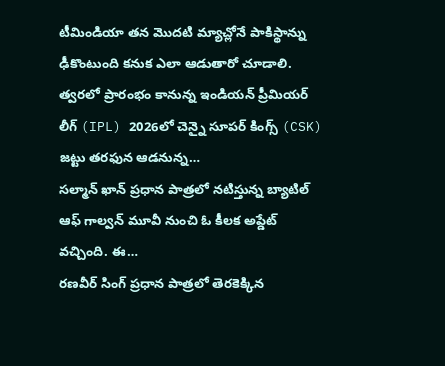టీమిండియా తన మొదటి మ్యాచ్లోనే పాకిస్థాన్ను ఢీకొంటుంది కనుక ఎలా ఆడుతారో చూడాలి.
త్వరలో ప్రారంభం కానున్న ఇండియన్ ప్రీమియర్ లీగ్ (IPL) 2026లో చెన్నై సూపర్ కింగ్స్ (CSK) జట్టు తరఫున ఆడనున్న…
సల్మాన్ ఖాన్ ప్రధాన పాత్రలో నటిస్తున్న బ్యాటిల్ ఆఫ్ గాల్వన్ మూవీ నుంచి ఓ కీలక అప్డేట్ వచ్చింది. ఈ…
రణవీర్ సింగ్ ప్రధాన పాత్రలో తెరకెక్కిన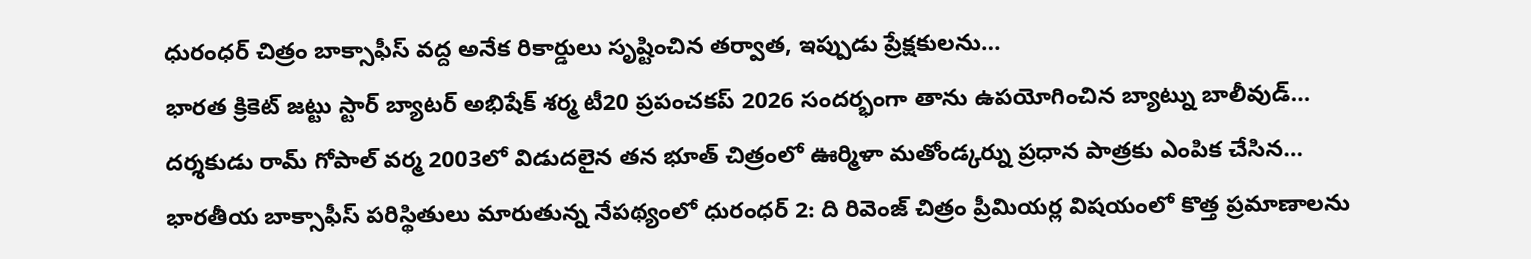ధురంధర్ చిత్రం బాక్సాఫీస్ వద్ద అనేక రికార్డులు సృష్టించిన తర్వాత, ఇప్పుడు ప్రేక్షకులను…
భారత క్రికెట్ జట్టు స్టార్ బ్యాటర్ అభిషేక్ శర్మ టీ20 ప్రపంచకప్ 2026 సందర్భంగా తాను ఉపయోగించిన బ్యాట్ను బాలీవుడ్…
దర్శకుడు రామ్ గోపాల్ వర్మ 2003లో విడుదలైన తన భూత్ చిత్రంలో ఊర్మిళా మతోండ్కర్ను ప్రధాన పాత్రకు ఎంపిక చేసిన…
భారతీయ బాక్సాఫీస్ పరిస్థితులు మారుతున్న నేపథ్యంలో ధురంధర్ 2: ది రివెంజ్ చిత్రం ప్రీమియర్ల విషయంలో కొత్త ప్రమాణాలను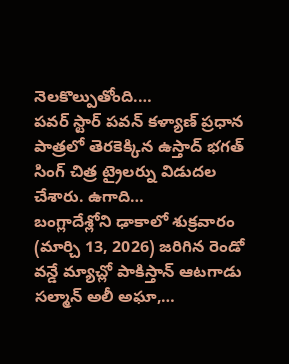నెలకొల్పుతోంది.…
పవర్ స్టార్ పవన్ కళ్యాణ్ ప్రధాన పాత్రలో తెరకెక్కిన ఉస్తాద్ భగత్ సింగ్ చిత్ర ట్రైలర్ను విడుదల చేశారు. ఉగాది…
బంగ్లాదేశ్లోని ఢాకాలో శుక్రవారం (మార్చి 13, 2026) జరిగిన రెండో వన్డే మ్యాచ్లో పాకిస్తాన్ ఆటగాడు సల్మాన్ అలీ అఘా,…